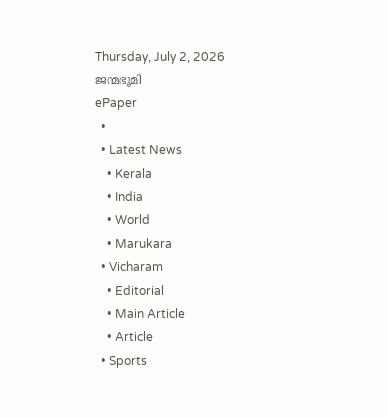Thursday, July 2, 2026
ജന്മഭൂമി
ePaper
  •
  • Latest News
    • Kerala
    • India
    • World
    • Marukara
  • Vicharam
    • Editorial
    • Main Article
    • Article
  • Sports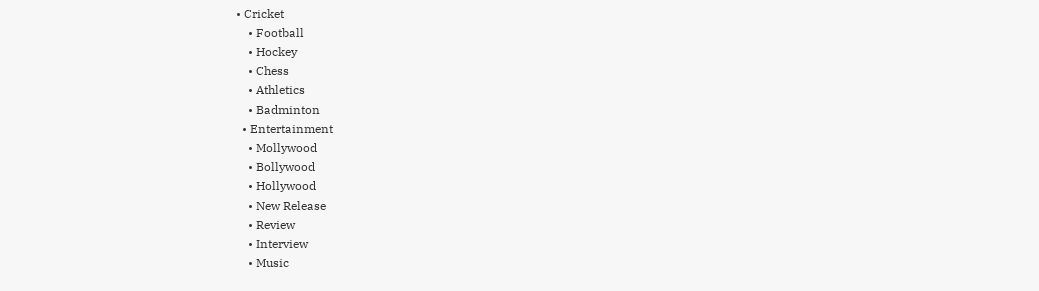• Cricket
    • Football
    • Hockey
    • Chess
    • Athletics
    • Badminton
  • Entertainment
    • Mollywood
    • Bollywood
    • Hollywood
    • New Release
    • Review
    • Interview
    • Music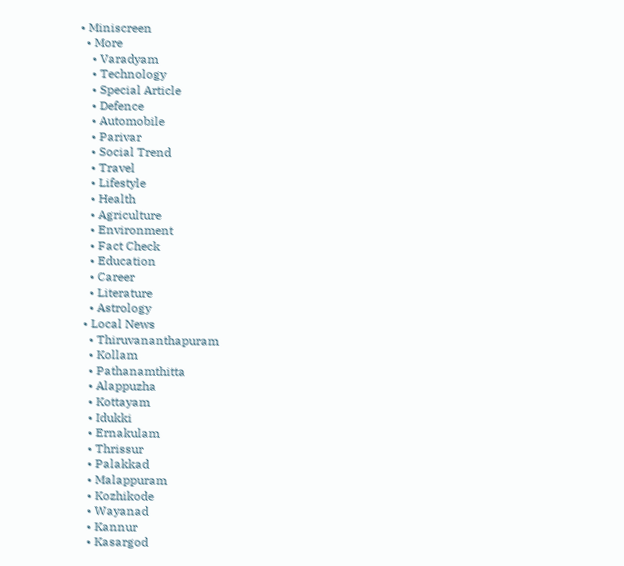• Miniscreen
  • More
    • Varadyam
    • Technology
    • Special Article
    • Defence
    • Automobile
    • Parivar
    • Social Trend
    • Travel
    • Lifestyle
    • Health
    • Agriculture
    • Environment
    • Fact Check
    • Education
    • Career
    • Literature
    • Astrology
  • Local News
    • Thiruvananthapuram
    • Kollam
    • Pathanamthitta
    • Alappuzha
    • Kottayam
    • Idukki
    • Ernakulam
    • Thrissur
    • Palakkad
    • Malappuram
    • Kozhikode
    • Wayanad
    • Kannur
    • Kasargod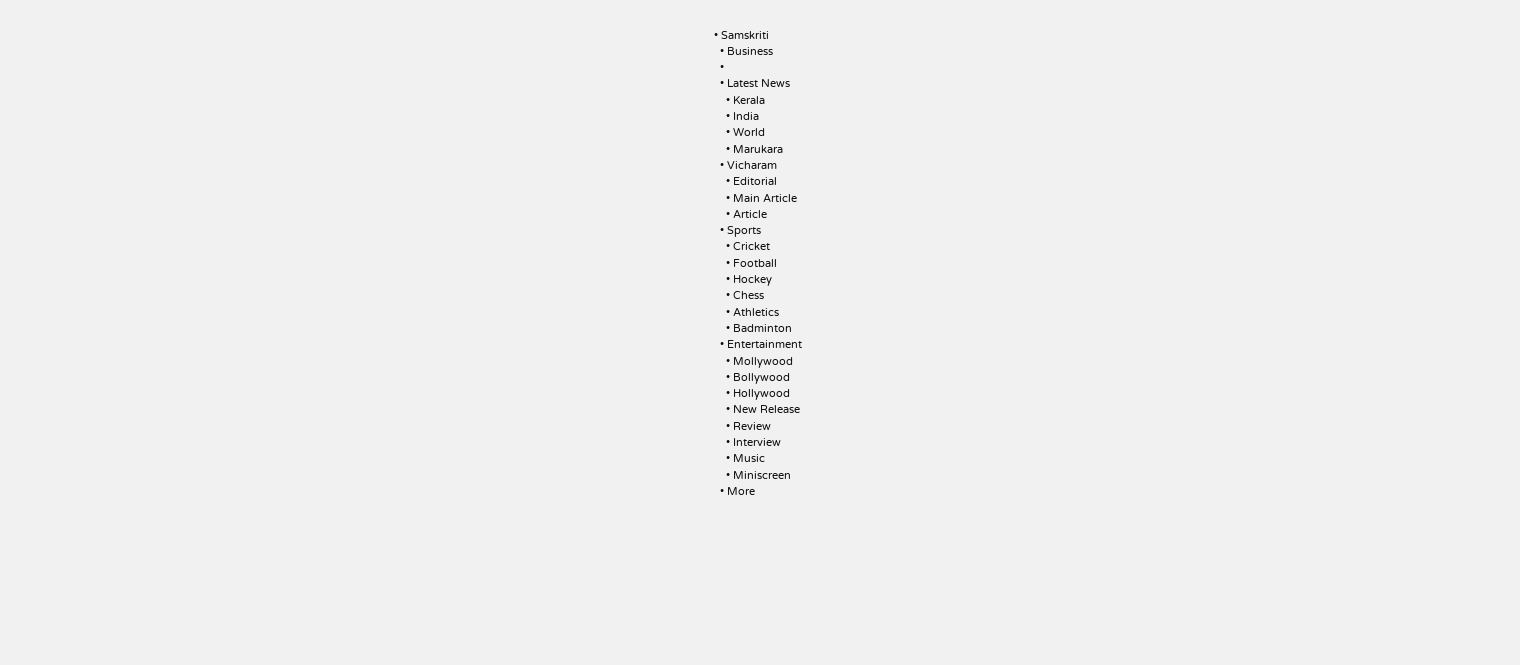• Samskriti
  • Business
  •
  • Latest News
    • Kerala
    • India
    • World
    • Marukara
  • Vicharam
    • Editorial
    • Main Article
    • Article
  • Sports
    • Cricket
    • Football
    • Hockey
    • Chess
    • Athletics
    • Badminton
  • Entertainment
    • Mollywood
    • Bollywood
    • Hollywood
    • New Release
    • Review
    • Interview
    • Music
    • Miniscreen
  • More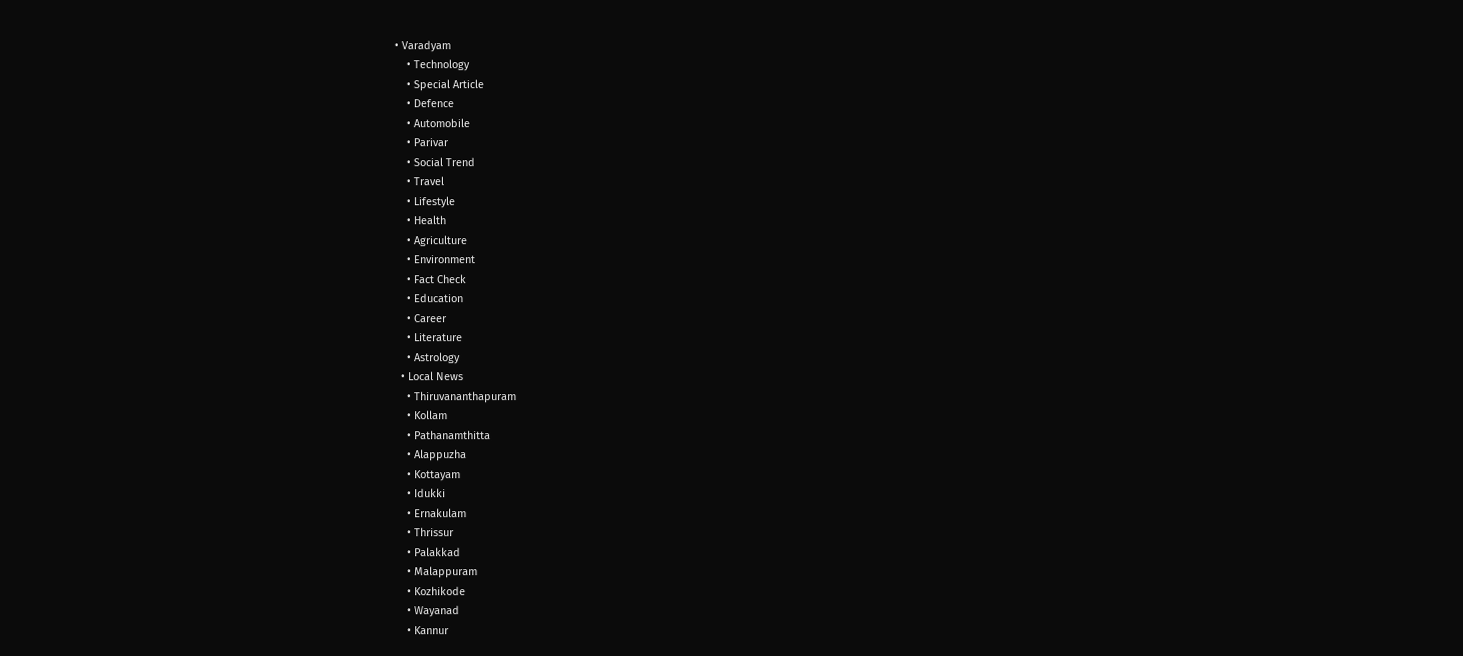• Varadyam
    • Technology
    • Special Article
    • Defence
    • Automobile
    • Parivar
    • Social Trend
    • Travel
    • Lifestyle
    • Health
    • Agriculture
    • Environment
    • Fact Check
    • Education
    • Career
    • Literature
    • Astrology
  • Local News
    • Thiruvananthapuram
    • Kollam
    • Pathanamthitta
    • Alappuzha
    • Kottayam
    • Idukki
    • Ernakulam
    • Thrissur
    • Palakkad
    • Malappuram
    • Kozhikode
    • Wayanad
    • Kannur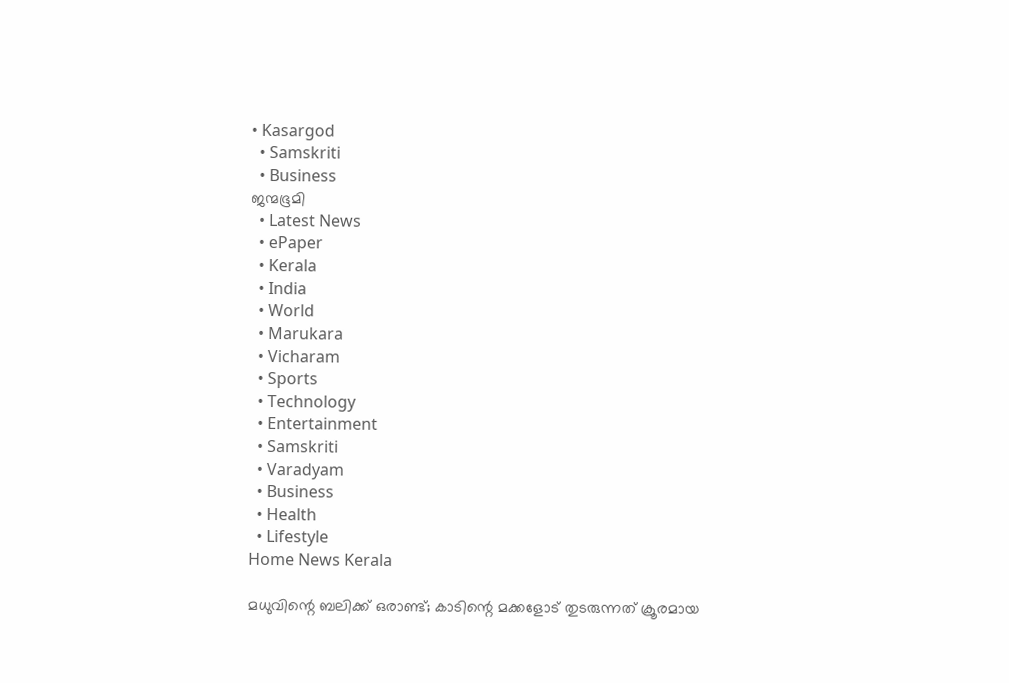• Kasargod
  • Samskriti
  • Business
ജന്മഭൂമി
  • Latest News
  • ePaper
  • Kerala
  • India
  • World
  • Marukara
  • Vicharam
  • Sports
  • Technology
  • Entertainment
  • Samskriti
  • Varadyam
  • Business
  • Health
  • Lifestyle
Home News Kerala

മധുവിന്റെ ബലിക്ക് ഒരാണ്ട്; കാടിന്റെ മക്കളോട് തുടരുന്നത് ക്രൂരമായ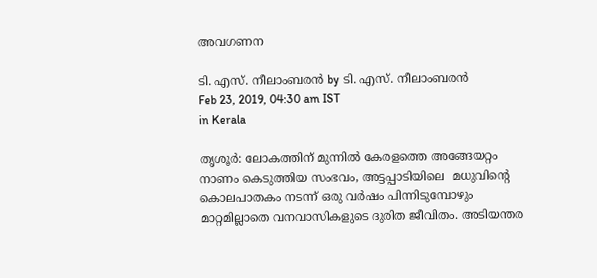അവഗണന

ടി. എസ്. നീലാംബരന്‍ by ടി. എസ്. നീലാംബരന്‍
Feb 23, 2019, 04:30 am IST
in Kerala

തൃശൂര്‍: ലോകത്തിന് മുന്നില്‍ കേരളത്തെ അങ്ങേയറ്റം നാണം കെടുത്തിയ സംഭവം, അട്ടപ്പാടിയിലെ  മധുവിന്റെ കൊലപാതകം നടന്ന് ഒരു വര്‍ഷം പിന്നിടുമ്പോഴും മാറ്റമില്ലാതെ വനവാസികളുടെ ദുരിത ജീവിതം. അടിയന്തര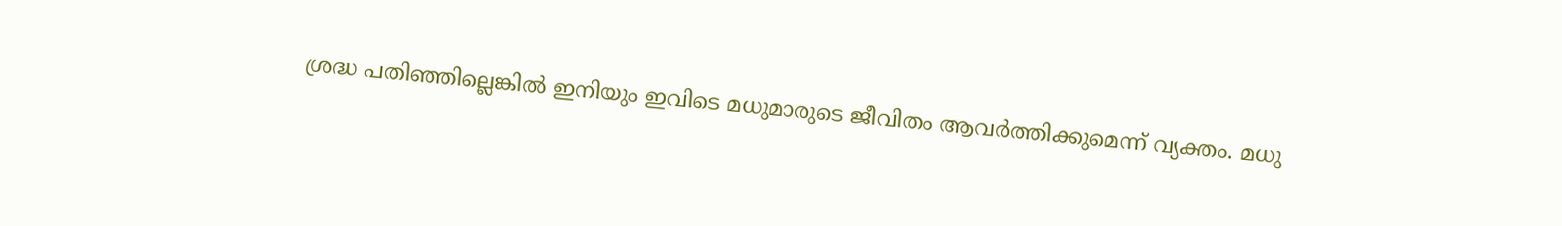ശ്രദ്ധ പതിഞ്ഞില്ലെങ്കില്‍ ഇനിയും ഇവിടെ മധുമാരുടെ ജീവിതം ആവര്‍ത്തിക്കുമെന്ന് വ്യക്തം. മധു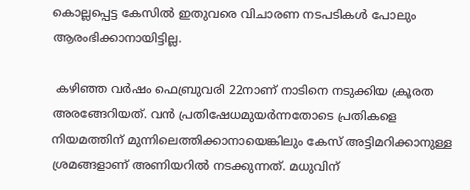കൊല്ലപ്പെട്ട കേസില്‍ ഇതുവരെ വിചാരണ നടപടികള്‍ പോലും ആരംഭിക്കാനായിട്ടില്ല.

 കഴിഞ്ഞ വര്‍ഷം ഫെബ്രുവരി 22നാണ് നാടിനെ നടുക്കിയ ക്രൂരത അരങ്ങേറിയത്. വന്‍ പ്രതിഷേധമുയര്‍ന്നതോടെ പ്രതികളെ നിയമത്തിന് മുന്നിലെത്തിക്കാനായെങ്കിലും കേസ് അട്ടിമറിക്കാനുള്ള ശ്രമങ്ങളാണ് അണിയറില്‍ നടക്കുന്നത്. മധുവിന്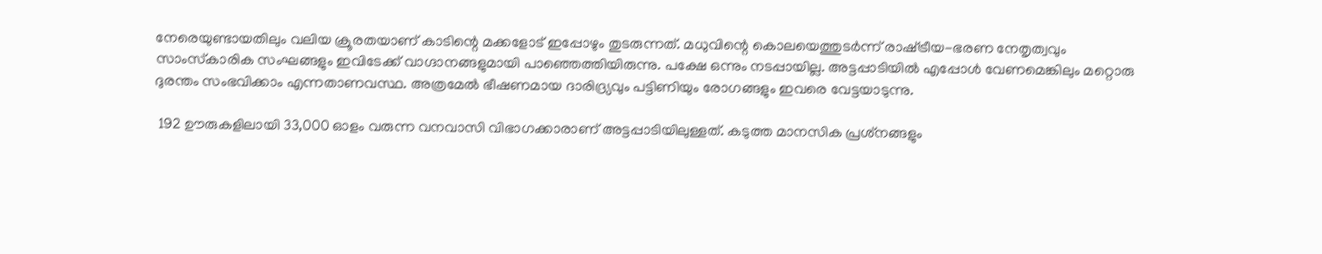നേരെയുണ്ടായതിലും വലിയ ക്രൂരതയാണ് കാടിന്റെ മക്കളോട് ഇപ്പോഴും തുടരുന്നത്. മധുവിന്റെ കൊലയെത്തുടര്‍ന്ന് രാഷ്‌ട്രീയ-ഭരണ നേതൃത്വവും സാംസ്‌കാരിക സംഘങ്ങളും ഇവിടേക്ക് വാഗ്ദാനങ്ങളുമായി പാഞ്ഞെത്തിയിരുന്നു. പക്ഷേ ഒന്നും നടപ്പായില്ല. അട്ടപ്പാടിയില്‍ എപ്പോള്‍ വേണമെങ്കിലും മറ്റൊരു ദുരന്തം സംഭവിക്കാം എന്നതാണവസ്ഥ. അത്രമേല്‍ ഭീഷണമായ ദാരിദ്ര്യവും പട്ടിണിയും രോഗങ്ങളും ഇവരെ വേട്ടയാടുന്നു.

 192 ഊരുകളിലായി 33,000 ഓളം വരുന്ന വനവാസി വിഭാഗക്കാരാണ് അട്ടപ്പാടിയിലുള്ളത്. കടുത്ത മാനസിക പ്രശ്‌നങ്ങളും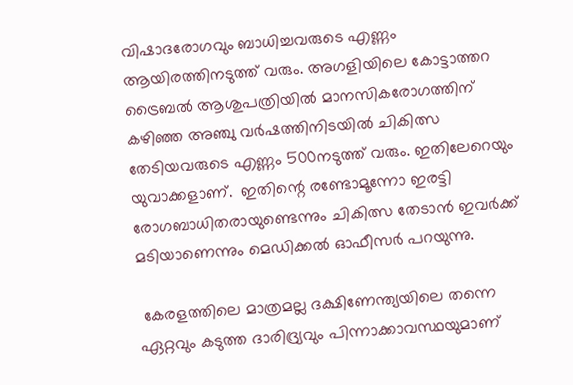വിഷാദരോഗവും ബാധിച്ചവരുടെ എണ്ണം ആയിരത്തിനടുത്ത് വരും. അഗളിയിലെ കോട്ടാത്തറ ട്രൈബല്‍ ആശുപത്രിയില്‍ മാനസികരോഗത്തിന് കഴിഞ്ഞ അഞ്ചു വര്‍ഷത്തിനിടയില്‍ ചികിത്സ തേടിയവരുടെ എണ്ണം 500നടുത്ത് വരും. ഇതിലേറെയും യുവാക്കളാണ്.  ഇതിന്റെ രണ്ടോമൂന്നോ ഇരട്ടി രോഗബാധിതരായുണ്ടെന്നും ചികിത്സ തേടാന്‍ ഇവര്‍ക്ക് മടിയാണെന്നും മെഡിക്കല്‍ ഓഫീസര്‍ പറയുന്നു.

 കേരളത്തിലെ മാത്രമല്ല ദക്ഷിണേന്ത്യയിലെ തന്നെ ഏറ്റവും കടുത്ത ദാരിദ്ര്യവും പിന്നാക്കാവസ്ഥയുമാണ്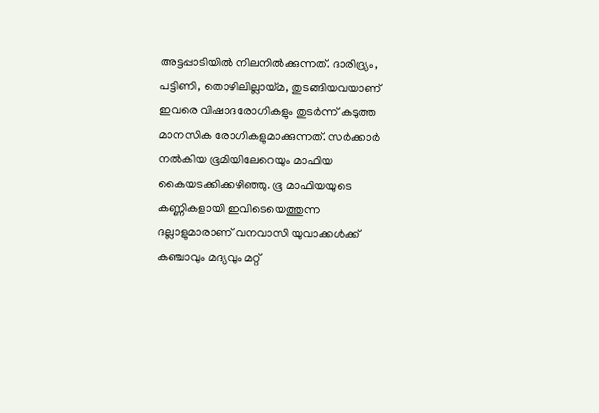അട്ടപ്പാടിയില്‍ നിലനില്‍ക്കുന്നത്. ദാരിദ്ര്യം, പട്ടിണി, തൊഴിലില്ലായ്‌മ, തുടങ്ങിയവയാണ് ഇവരെ വിഷാദരോഗികളും തുടര്‍ന്ന് കടുത്ത മാനസിക രോഗികളുമാക്കുന്നത്. സര്‍ക്കാര്‍ നല്‍കിയ ഭൂമിയിലേറെയും മാഫിയ കൈയടക്കിക്കഴിഞ്ഞു. ഭൂ മാഫിയയുടെ കണ്ണികളായി ഇവിടെയെത്തുന്ന ദല്ലാളുമാരാണ് വനവാസി യുവാക്കള്‍ക്ക് കഞ്ചാവും മദ്യവും മറ്റ്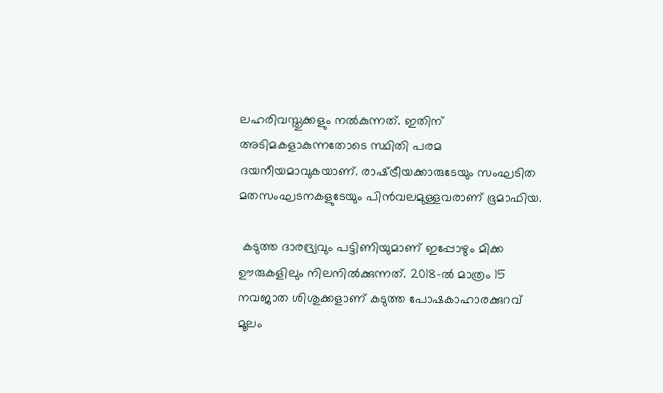ലഹരിവസ്തുക്കളും നല്‍കുന്നത്. ഇതിന് അടിമകളാകുന്നതോടെ സ്ഥിതി പരമ ദയനീയമാവുകയാണ്. രാഷ്‌ട്രീയക്കാരുടേയും സംഘടിത മതസംഘടനകളുടേയും പിന്‍വലമുള്ളവരാണ് ഭൂമാഫിയ.

 കടുത്ത ദാരദ്ര്യവും പട്ടിണിയുമാണ് ഇപ്പോഴും മിക്ക ഊരുകളിലും നിലനില്‍ക്കുന്നത്. 2018-ല്‍ മാത്രം 15 നവജാത ശിശുക്കളാണ് കടുത്ത പോഷകാഹാരക്കുറവ് മൂലം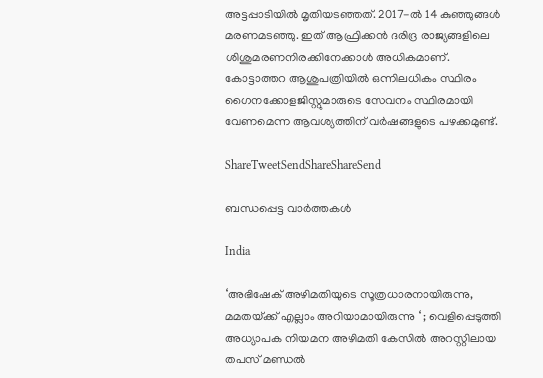അട്ടപ്പാടിയില്‍ മൃതിയടഞ്ഞത്. 2017-ല്‍ 14 കുഞ്ഞുങ്ങള്‍ മരണമടഞ്ഞു. ഇത് ആഫ്രിക്കന്‍ ദരിദ്ര രാജ്യങ്ങളിലെ ശിശുമരണനിരക്കിനേക്കാള്‍ അധികമാണ്. കോട്ടാത്തറ ആശുപത്രിയില്‍ ഒന്നിലധികം സ്ഥിരം ഗൈനക്കോളജിസ്റ്റുമാരുടെ സേവനം സ്ഥിരമായി വേണമെന്ന ആവശ്യത്തിന് വര്‍ഷങ്ങളുടെ പഴക്കമുണ്ട്.

ShareTweetSendShareShareSend

ബന്ധപ്പെട്ട വാര്‍ത്തകള്‍

India

‘അഭിഷേക് അഴിമതിയുടെ സൂത്രധാരനായിരുന്നു, മമതയ്‌ക്ക് എല്ലാം അറിയാമായിരുന്നു ‘ ; വെളിപ്പെടുത്തി അധ്യാപക നിയമന അഴിമതി കേസിൽ അറസ്റ്റിലായ തപസ് മണ്ഡൽ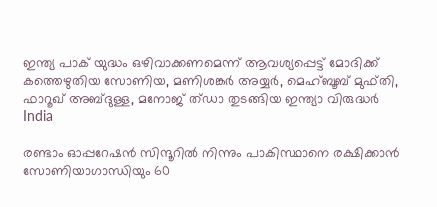ഇന്ത്യ പാക് യുദ്ധം ഒഴിവാക്കണമെന്ന് ആവശ്യപ്പെട്ട് മോദിക്ക് കത്തെഴുതിയ സോണിയ, മണിശങ്കര്‍ അയ്യര്‍, മെഹ്ബൂബ് മുഫ്തി, ഫാറൂഖ് അബ്ദുള്ള, മനോജ് ത്ഡാ തുടങ്ങിയ ഇന്ത്യാ വിരുദ്ധര്‍
India

രണ്ടാം ഓപ്പറേഷന്‍ സിന്ദൂറില്‍ നിന്നും പാകിസ്ഥാനെ രക്ഷിക്കാന്‍ സോണിയാഗാന്ധിയും 60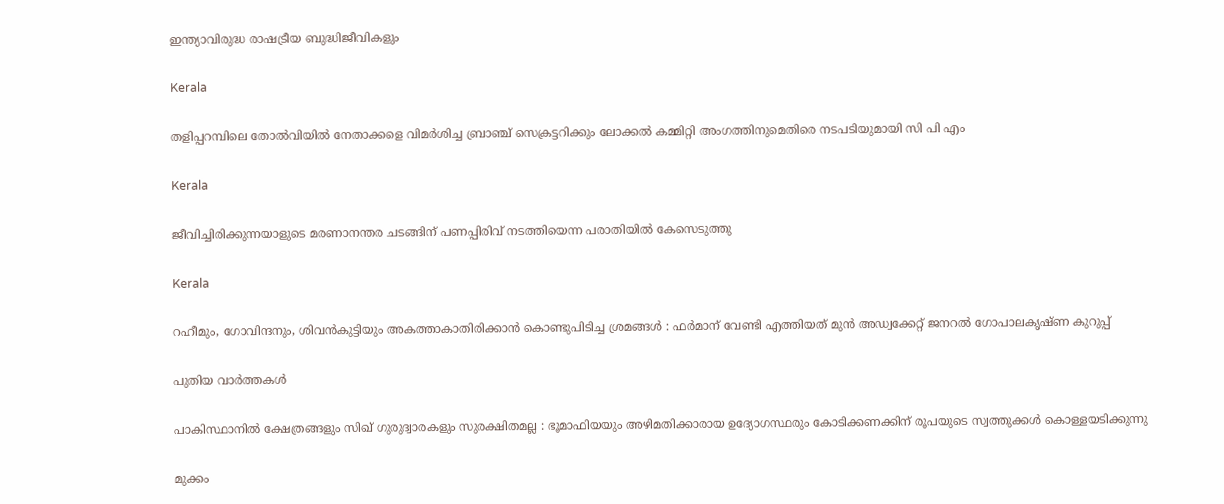ഇന്ത്യാവിരുദ്ധ രാഷട്രീയ ബുദ്ധിജീവികളും

Kerala

തളിപ്പറമ്പിലെ തോല്‍വിയില്‍ നേതാക്കളെ വിമര്‍ശിച്ച ബ്രാഞ്ച് സെക്രട്ടറിക്കും ലോക്കല്‍ കമ്മിറ്റി അംഗത്തിനുമെതിരെ നടപടിയുമായി സി പി എം

Kerala

ജീവിച്ചിരിക്കുന്നയാളുടെ മരണാനന്തര ചടങ്ങിന് പണപ്പിരിവ് നടത്തിയെന്ന പരാതിയില്‍ കേസെടുത്തു

Kerala

റഹീമും, ഗോവിന്ദനും, ശിവൻകുട്ടിയും അകത്താകാതിരിക്കാൻ കൊണ്ടുപിടിച്ച ശ്രമങ്ങൾ : ഫർമാന് വേണ്ടി എത്തിയത് മുൻ അഡ്വക്കേറ്റ് ജനറൽ ഗോപാലകൃഷ്ണ കുറുപ്പ്

പുതിയ വാര്‍ത്തകള്‍

പാകിസ്ഥാനിൽ ക്ഷേത്രങ്ങളും സിഖ് ഗുരുദ്വാരകളും സുരക്ഷിതമല്ല : ഭൂമാഫിയയും അഴിമതിക്കാരായ ഉദ്യോഗസ്ഥരും കോടിക്കണക്കിന് രൂപയുടെ സ്വത്തുക്കൾ കൊള്ളയടിക്കുന്നു

മുക്കം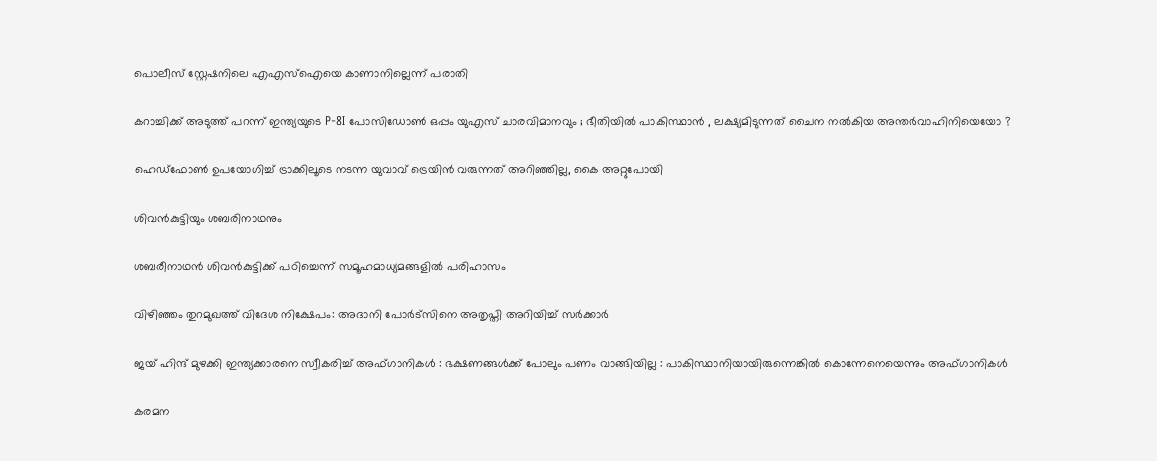പൊലീസ് സ്റ്റേഷനിലെ എഎസ്‌ഐയെ കാണാനില്ലെന്ന് പരാതി

കറാച്ചിക്ക് അടുത്ത് പറന്ന് ഇന്ത്യയുടെ P-8I പോസിഡോൺ ഒപ്പം യുഎസ് ചാരവിമാനവും ; ഭീതിയിൽ പാകിസ്ഥാൻ , ലക്ഷ്യമിടുന്നത് ചൈന നൽകിയ അന്തർവാഹിനിയെയോ ?

ഹെഡ്ഫോണ്‍ ഉപയോഗിച്ച് ട്രാക്കിലൂടെ നടന്ന യുവാവ് ട്രെയിന്‍ വരുന്നത് അറിഞ്ഞില്ല, കൈ അറ്റുപോയി

ശിവന്‍കുട്ടിയും ശബരിനാഥനും

ശബരീനാഥന്‍ ശിവന്‍കുട്ടിക്ക് പഠിച്ചെന്ന് സമൂഹമാധ്യമങ്ങളി‍ല്‍ പരിഹാസം

വിഴിഞ്ഞം തുറമുഖത്ത് വിദേശ നിക്ഷേപം: അദാനി പോര്‍ട്‌സിനെ അതൃപ്തി അറിയിച്ച് സര്‍ക്കാര്‍

ജയ് ഹിന്ദ് മുഴക്കി ഇന്ത്യക്കാരനെ സ്വീകരിച്ച് അഫ്ഗാനികൾ : ഭക്ഷണങ്ങൾക്ക് പോലും പണം വാങ്ങിയില്ല : പാകിസ്ഥാനിയായിരുന്നെങ്കിൽ കൊന്നേനെയെന്നും അഫ്ഗാനികൾ

കരമന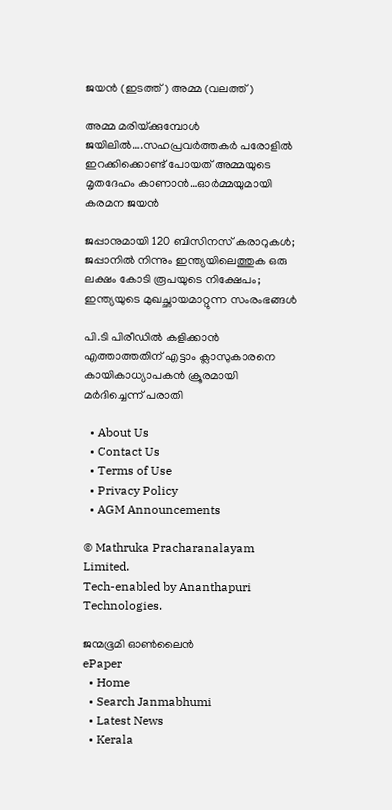ജയന്‍ (ഇടത്ത്) അമ്മ (വലത്ത്)

അമ്മ മരിയ്‌ക്കുമ്പോള്‍ ജയിലില്‍….സഹപ്രവര്‍ത്തകര്‍ പരോളില്‍ ഇറക്കിക്കൊണ്ട് പോയത് അമ്മയുടെ മൃതദേഹം കാണാന്‍…ഓര്‍മ്മയുമായി കരമന ജയന്‍

ജപ്പാനുമായി 120 ബിസിനസ് കരാറുകള്‍; ജപ്പാനില്‍ നിന്നും ഇന്ത്യയിലെത്തുക ഒരു ലക്ഷം കോടി രൂപയുടെ നിക്ഷേപം; ഇന്ത്യയുടെ മുഖച്ഛായമാറ്റുന്ന സംരംഭങ്ങള്‍

പി.ടി പിരീഡില്‍ കളിക്കാന്‍ എത്താത്തതിന് എട്ടാം ക്ലാസുകാരനെ കായികാധ്യാപകന്‍ ക്രൂരമായി മര്‍ദിച്ചെന്ന് പരാതി

  • About Us
  • Contact Us
  • Terms of Use
  • Privacy Policy
  • AGM Announcements

© Mathruka Pracharanalayam Limited.
Tech-enabled by Ananthapuri Technologies.

ജന്മഭൂമി ഓണ്‍ലൈന്‍
ePaper
  • Home
  • Search Janmabhumi
  • Latest News
  • Kerala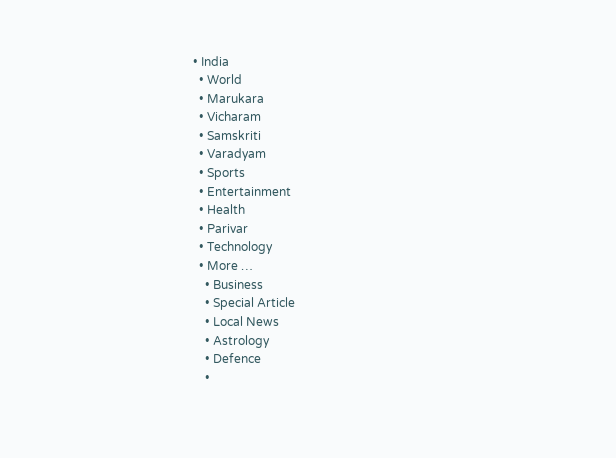• India
  • World
  • Marukara
  • Vicharam
  • Samskriti
  • Varadyam
  • Sports
  • Entertainment
  • Health
  • Parivar
  • Technology
  • More …
    • Business
    • Special Article
    • Local News
    • Astrology
    • Defence
    •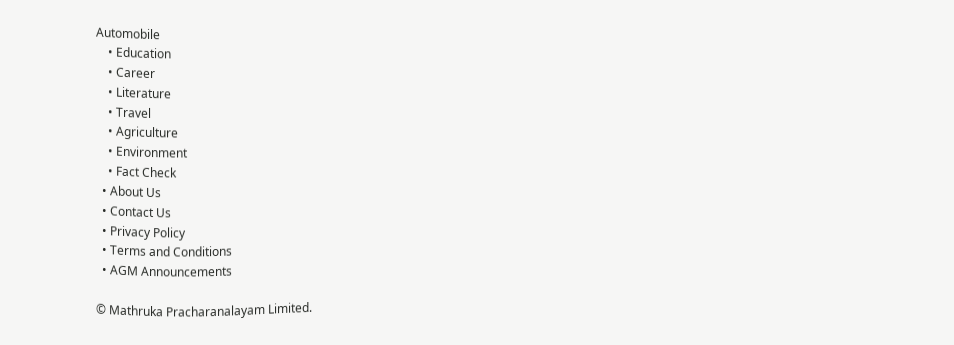Automobile
    • Education
    • Career
    • Literature
    • Travel
    • Agriculture
    • Environment
    • Fact Check
  • About Us
  • Contact Us
  • Privacy Policy
  • Terms and Conditions
  • AGM Announcements

© Mathruka Pracharanalayam Limited.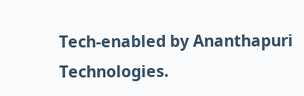Tech-enabled by Ananthapuri Technologies.